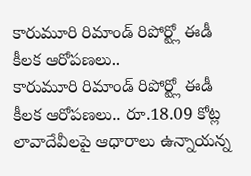కారుమూరి రిమాండ్ రిపోర్ట్లో ఈడీ కీలక ఆరోపణలు..
కారుమూరి రిమాండ్ రిపోర్ట్లో ఈడీ కీలక ఆరోపణలు.. రూ.18.09 కోట్ల లావాదేవీలపై ఆధారాలు ఉన్నాయన్న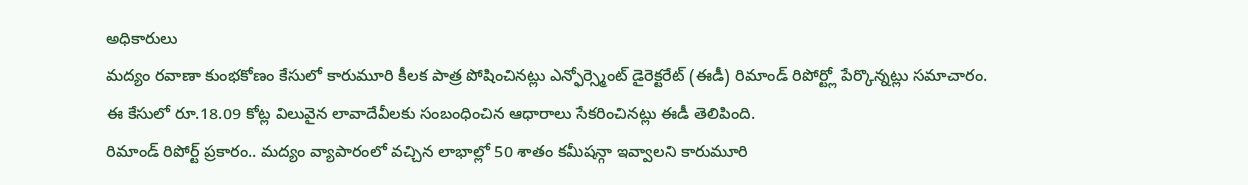అధికారులు
మద్యం రవాణా కుంభకోణం కేసులో కారుమూరి కీలక పాత్ర పోషించినట్లు ఎన్ఫోర్స్మెంట్ డైరెక్టరేట్ (ఈడీ) రిమాండ్ రిపోర్ట్లో పేర్కొన్నట్లు సమాచారం. ఈ కేసులో రూ.18.09 కోట్ల విలువైన లావాదేవీలకు సంబంధించిన ఆధారాలు సేకరించినట్లు ఈడీ తెలిపింది.
రిమాండ్ రిపోర్ట్ ప్రకారం.. మద్యం వ్యాపారంలో వచ్చిన లాభాల్లో 50 శాతం కమీషన్గా ఇవ్వాలని కారుమూరి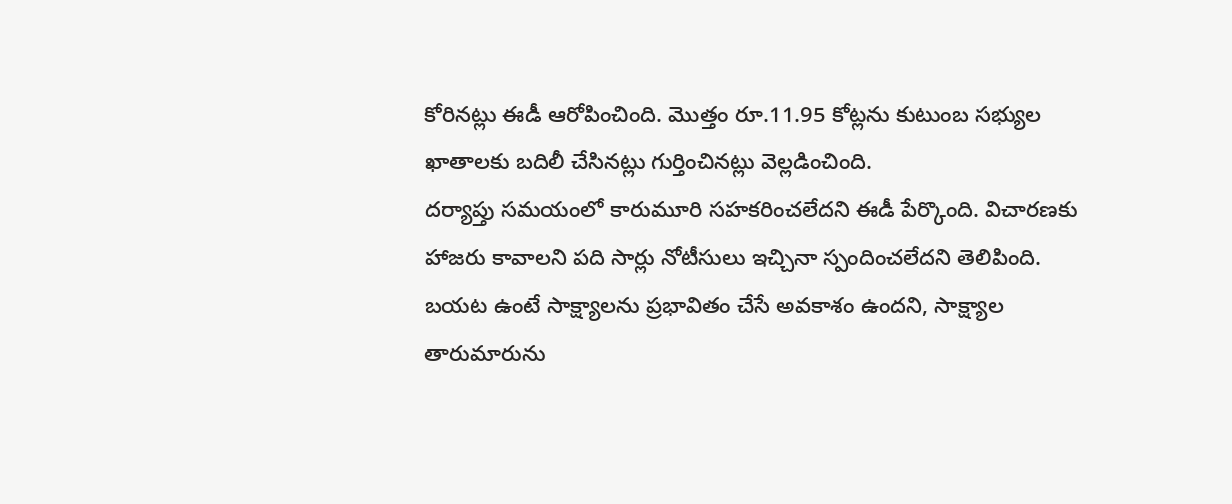కోరినట్లు ఈడీ ఆరోపించింది. మొత్తం రూ.11.95 కోట్లను కుటుంబ సభ్యుల ఖాతాలకు బదిలీ చేసినట్లు గుర్తించినట్లు వెల్లడించింది.
దర్యాప్తు సమయంలో కారుమూరి సహకరించలేదని ఈడీ పేర్కొంది. విచారణకు హాజరు కావాలని పది సార్లు నోటీసులు ఇచ్చినా స్పందించలేదని తెలిపింది. బయట ఉంటే సాక్ష్యాలను ప్రభావితం చేసే అవకాశం ఉందని, సాక్ష్యాల తారుమారును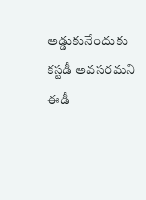అడ్డుకునేందుకు కస్టడీ అవసరమని ఈడీ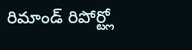రిమాండ్ రిపోర్ట్లో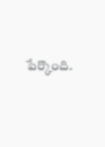పేర్కొంది.